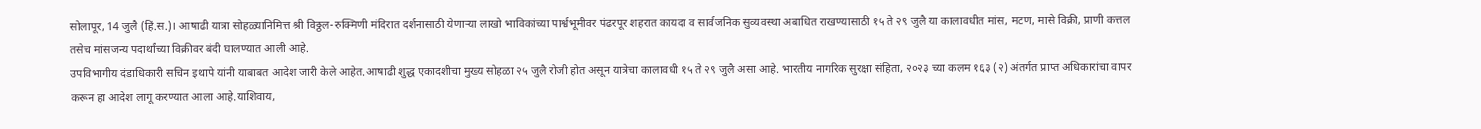सोलापूर, 14 जुलै (हिं.स.)। आषाढी यात्रा सोहळ्यानिमित्त श्री विठ्ठल-रुक्मिणी मंदिरात दर्शनासाठी येणाऱ्या लाखो भाविकांच्या पार्श्वभूमीवर पंढरपूर शहरात कायदा व सार्वजनिक सुव्यवस्था अबाधित राखण्यासाठी १५ ते २९ जुलै या कालावधीत मांस, मटण, मासे विक्री, प्राणी कत्तल तसेच मांसजन्य पदार्थांच्या विक्रीवर बंदी घालण्यात आली आहे.
उपविभागीय दंडाधिकारी सचिन इथापे यांनी याबाबत आदेश जारी केले आहेत.आषाढी शुद्ध एकादशीचा मुख्य सोहळा २५ जुलै रोजी होत असून यात्रेचा कालावधी १५ ते २९ जुलै असा आहे. भारतीय नागरिक सुरक्षा संहिता, २०२३ च्या कलम १६३ (२) अंतर्गत प्राप्त अधिकारांचा वापर करून हा आदेश लागू करण्यात आला आहे.याशिवाय,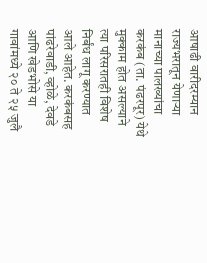आषाढी वारीदरम्यान राज्यभरातून येणाऱ्या मानाच्या पालख्यांचा करकंब (ता. पंढरपूर) येथे मुक्काम होत असल्याने त्या परिसरातही विशेष निर्बंध लागू करण्यात आले आहेत. करकंबसह पांढरेवाडी, व्होळे, देवडे आणि खेडभोसे या गावांमध्ये २० ते २५ जुलै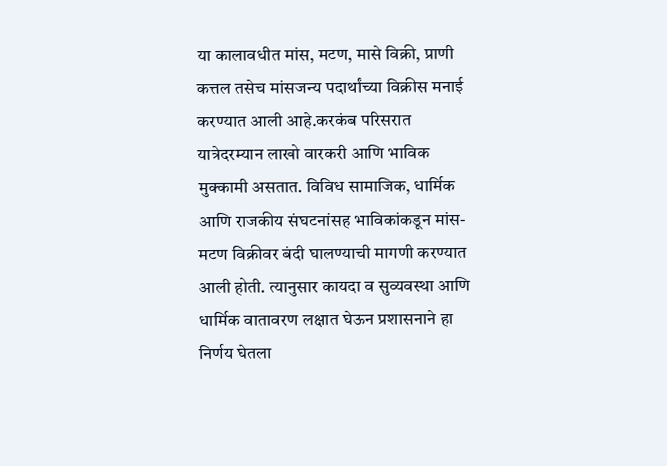या कालावधीत मांस, मटण, मासे विक्री, प्राणी कत्तल तसेच मांसजन्य पदार्थांच्या विक्रीस मनाई करण्यात आली आहे.करकंब परिसरात यात्रेदरम्यान लाखो वारकरी आणि भाविक मुक्कामी असतात. विविध सामाजिक, धार्मिक आणि राजकीय संघटनांसह भाविकांकडून मांस-मटण विक्रीवर बंदी घालण्याची मागणी करण्यात आली होती. त्यानुसार कायदा व सुव्यवस्था आणि धार्मिक वातावरण लक्षात घेऊन प्रशासनाने हा निर्णय घेतला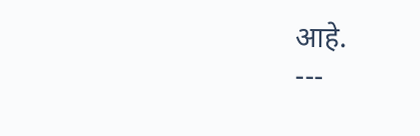आहे.
---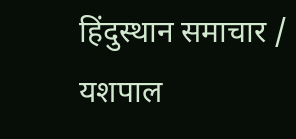हिंदुस्थान समाचार / यशपाल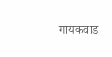गायकवाड